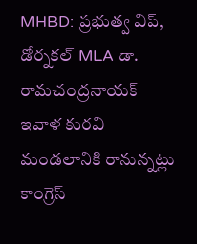MHBD: ప్రభుత్వ విప్, డోర్నకల్ MLA డా. రామచంద్రనాయక్ ఇవాళ కురవి మండలానికి రానున్నట్లు కాంగ్రెస్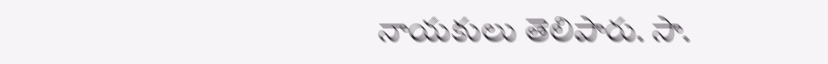నాయకులు తెలిపారు. సా.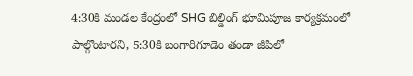4:30కి మండల కేంద్రంలో SHG బిల్డింగ్ భూమిపూజ కార్యక్రమంలో పాల్గొంటారని, 5:30కి బంగారిగూడెం తండా జీపిలో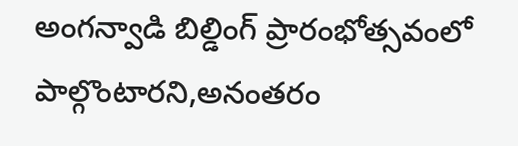అంగన్వాడి బిల్డింగ్ ప్రారంభోత్సవంలో పాల్గొంటారని,అనంతరం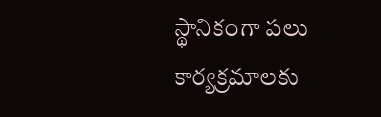స్థానికంగా పలు కార్యక్రమాలకు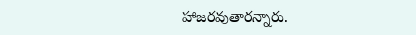హాజరవుతారన్నారు.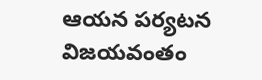ఆయన పర్యటన విజయవంతం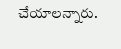చేయాలన్నారు.